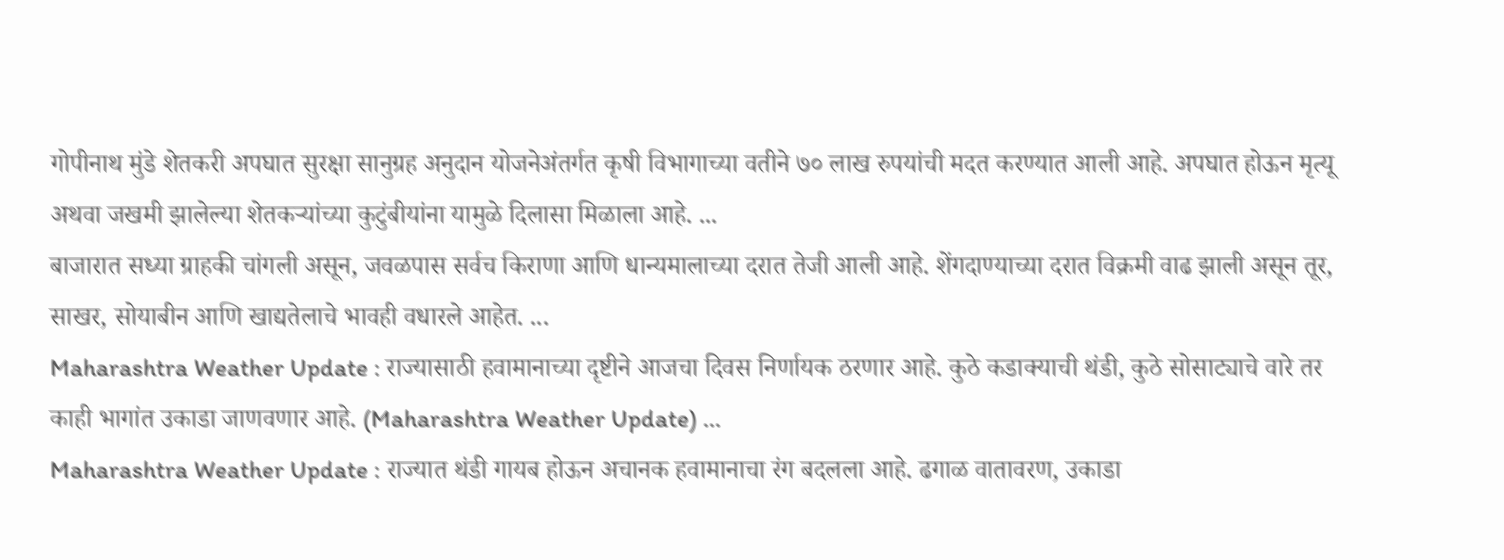गोपीनाथ मुंडे शेतकरी अपघात सुरक्षा सानुग्रह अनुदान योजनेअंतर्गत कृषी विभागाच्या वतीने ७० लाख रुपयांची मदत करण्यात आली आहे. अपघात होऊन मृत्यू अथवा जखमी झालेल्या शेतकऱ्यांच्या कुटुंबीयांना यामुळे दिलासा मिळाला आहे. ...
बाजारात सध्या ग्राहकी चांगली असून, जवळपास सर्वच किराणा आणि धान्यमालाच्या दरात तेजी आली आहे. शेंगदाण्याच्या दरात विक्रमी वाढ झाली असून तूर, साखर, सोयाबीन आणि खाद्यतेलाचे भावही वधारले आहेत. ...
Maharashtra Weather Update : राज्यासाठी हवामानाच्या दृष्टीने आजचा दिवस निर्णायक ठरणार आहे. कुठे कडाक्याची थंडी, कुठे सोसाट्याचे वारे तर काही भागांत उकाडा जाणवणार आहे. (Maharashtra Weather Update) ...
Maharashtra Weather Update : राज्यात थंडी गायब होऊन अचानक हवामानाचा रंग बदलला आहे. ढगाळ वातावरण, उकाडा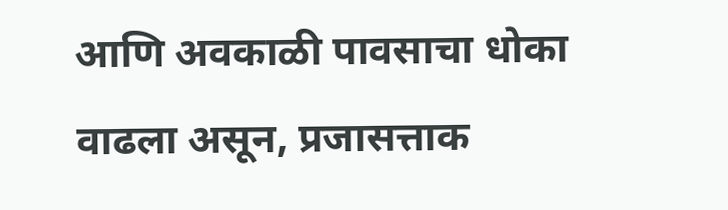आणि अवकाळी पावसाचा धोका वाढला असून, प्रजासत्ताक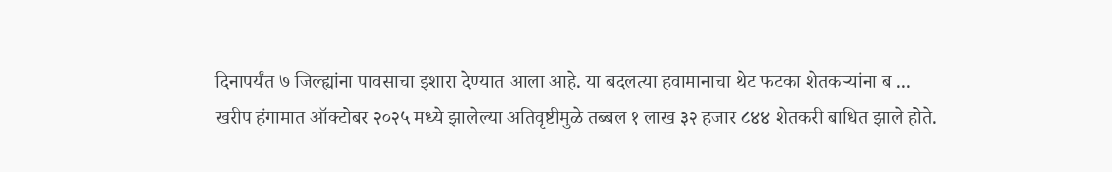दिनापर्यंत ७ जिल्ह्यांना पावसाचा इशारा देण्यात आला आहे. या बदलत्या हवामानाचा थेट फटका शेतकऱ्यांना ब ...
खरीप हंगामात ऑक्टोबर २०२५ मध्ये झालेल्या अतिवृष्टीमुळे तब्बल १ लाख ३२ हजार ८४४ शेतकरी बाधित झाले होते.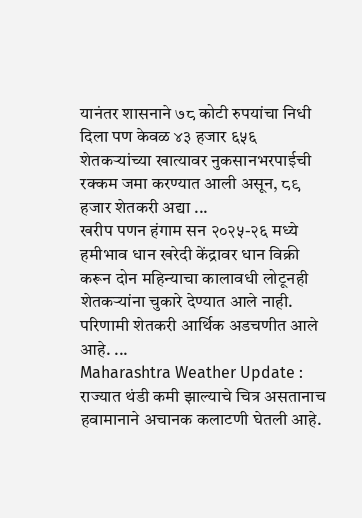यानंतर शासनाने ७८ कोटी रुपयांचा निधी दिला पण केवळ ४३ हजार ६५६ शेतकऱ्यांच्या खात्यावर नुकसानभरपाईची रक्कम जमा करण्यात आली असून, ८९ हजार शेतकरी अद्या ...
खरीप पणन हंगाम सन २०२५-२६ मध्ये हमीभाव धान खरेदी केंद्रावर धान विक्री करून दोन महिन्याचा कालावधी लोटूनही शेतकऱ्यांना चुकारे देण्यात आले नाही. परिणामी शेतकरी आर्थिक अडचणीत आले आहे. ...
Maharashtra Weather Update : राज्यात थंडी कमी झाल्याचे चित्र असतानाच हवामानाने अचानक कलाटणी घेतली आहे.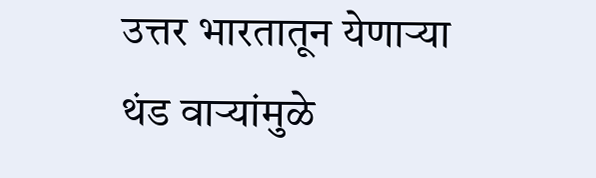उत्तर भारतातून येणाऱ्या थंड वाऱ्यांमुळे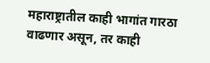महाराष्ट्रातील काही भागांत गारठा वाढणार असून, तर काही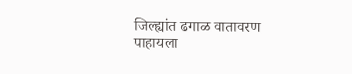जिल्ह्यांत ढगाळ वातावरण पाहायला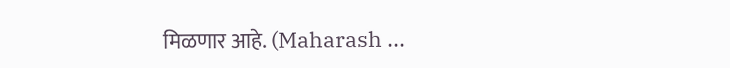मिळणार आहे. (Maharash ...